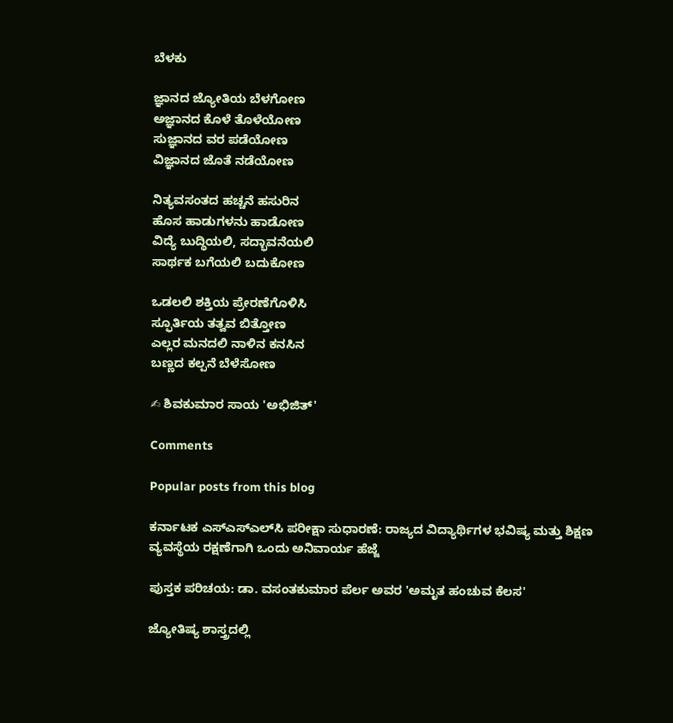ಬೆಳಕು

ಜ್ಞಾನದ ಜ್ಯೋತಿಯ ಬೆಳಗೋಣ
ಅಜ್ಞಾನದ ಕೊಳೆ ತೊಳೆಯೋಣ
ಸುಜ್ಞಾನದ ವರ ಪಡೆಯೋಣ
ವಿಜ್ಞಾನದ ಜೊತೆ ನಡೆಯೋಣ

ನಿತ್ಯವಸಂತದ ಹಚ್ಚನೆ ಹಸುರಿನ
ಹೊಸ ಹಾಡುಗಳನು ಹಾಡೋಣ
ವಿದ್ಯೆ ಬುದ್ಧಿಯಲಿ, ಸದ್ಭಾವನೆಯಲಿ
ಸಾರ್ಥಕ ಬಗೆಯಲಿ ಬದುಕೋಣ

ಒಡಲಲಿ ಶಕ್ತಿಯ ಪ್ರೇರಣೆಗೊಳಿಸಿ
ಸ್ಫೂರ್ತಿಯ ತತ್ವವ ಬಿತ್ತೋಣ
ಎಲ್ಲರ ಮನದಲಿ ನಾಳಿನ ಕನಸಿನ
ಬಣ್ಣದ ಕಲ್ಪನೆ ಬೆಳೆಸೋಣ

✍ ಶಿವಕುಮಾರ ಸಾಯ 'ಅಭಿಜಿತ್'

Comments

Popular posts from this blog

ಕರ್ನಾಟಕ ಎಸ್‌ಎಸ್‌ಎಲ್‌ಸಿ ಪರೀಕ್ಷಾ ಸುಧಾರಣೆ: ರಾಜ್ಯದ ವಿದ್ಯಾರ್ಥಿಗಳ ಭವಿಷ್ಯ ಮತ್ತು ಶಿಕ್ಷಣ ವ್ಯವಸ್ಥೆಯ ರಕ್ಷಣೆಗಾಗಿ ಒಂದು ಅನಿವಾರ್ಯ ಹೆಜ್ಜೆ

ಪುಸ್ತಕ ಪರಿಚಯ: ಡಾ. ವಸಂತಕುಮಾರ ಪೆರ್ಲ ಅವರ 'ಅಮೃತ ಹಂಚುವ ಕೆಲಸ'

ಜ್ಯೋತಿಷ್ಯ ಶಾಸ್ತ್ರದಲ್ಲಿ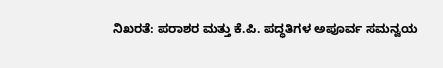ನಿಖರತೆ: ಪರಾಶರ ಮತ್ತು ಕೆ.ಪಿ. ಪದ್ಧತಿಗಳ ಅಪೂರ್ವ ಸಮನ್ವಯ